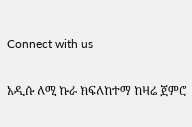Connect with us

አዲሱ ለሚ ኩራ ክፍለከተማ ከዛሬ ጀምሮ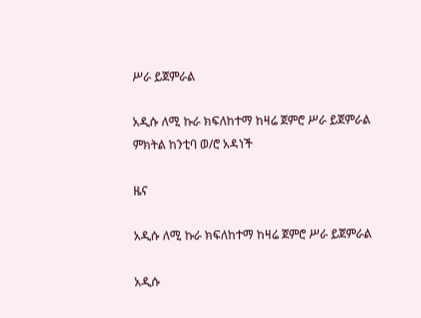ሥራ ይጀምራል

አዲሱ ለሚ ኩራ ክፍለከተማ ከዛሬ ጀምሮ ሥራ ይጀምራል
ምክትል ከንቲባ ወ/ሮ አዳነች

ዜና

አዲሱ ለሚ ኩራ ክፍለከተማ ከዛሬ ጀምሮ ሥራ ይጀምራል

አዲሱ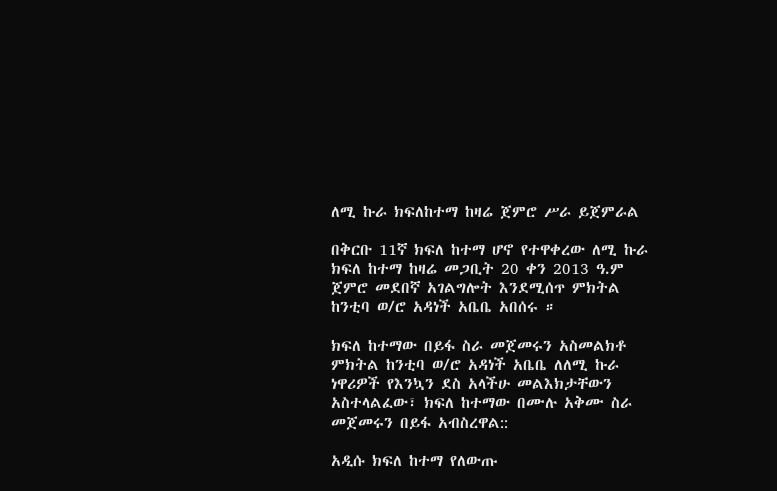ለሚ ኩራ ክፍለከተማ ከዛሬ ጀምሮ ሥራ ይጀምራል

በቅርቡ 11ኛ ክፍለ ከተማ ሆኖ የተዋቀረው ለሚ ኩራ ክፍለ ከተማ ከዛሬ መጋቢት 20 ቀን 2013 ዓ.ም ጀምሮ መደበኛ አገልግሎት እንደሚሰጥ ምክትል ከንቲባ ወ/ሮ አዳነች አቤቤ አበሰሩ ።

ክፍለ ከተማው በይፋ ስራ መጀመሩን አስመልክቶ ምክትል ከንቲባ ወ/ሮ አዳነች አቤቤ ለለሚ ኩራ ነዋሪዎች የእንኳን ደስ አላችሁ መልእክታቸውን አስተላልፈው፣ ክፍለ ከተማው በሙሉ አቅሙ ስራ መጀመሩን በይፋ አብስረዋል::

አዲሱ ክፍለ ከተማ የለውጡ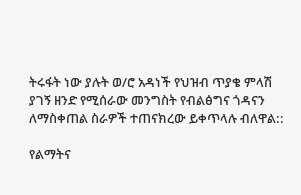ትሩፋት ነው ያሉት ወ/ሮ አዳነች የህዝብ ጥያቄ ምላሽ ያገኝ ዘንድ የሚሰራው መንግስት የብልፅግና ጎዳናን ለማስቀጠል ስራዎች ተጠናክረው ይቀጥላሉ ብለዋል::

የልማትና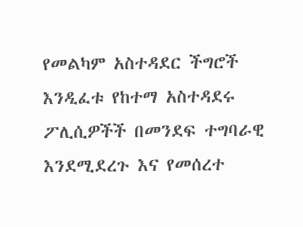የመልካም አስተዳደር ችግሮች እንዲፈቱ የከተማ አስተዳደሩ ፖሊሲዎችች በመንደፍ ተግባራዊ እንደሚደረጉ እና የመሰረተ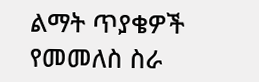ልማት ጥያቄዎች የመመለስ ስራ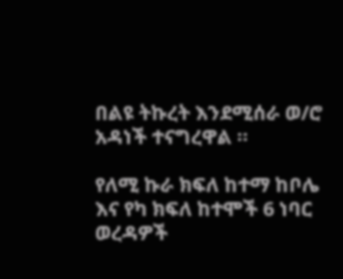በልዩ ትኩረት እንደሚሰራ ወ/ሮ አዳነች ተናግረዋል ።

የለሚ ኩራ ክፍለ ከተማ ከቦሌ እና የካ ክፍለ ከተሞች 6 ነባር ወረዳዎች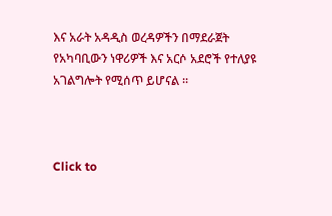እና አራት አዳዲስ ወረዳዎችን በማደራጀት የአካባቢውን ነዋሪዎች እና አርሶ አደሮች የተለያዩ አገልግሎት የሚሰጥ ይሆናል ።



Click to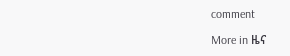comment

More in ዜና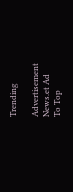Trending

Advertisement News.et Ad
To Top